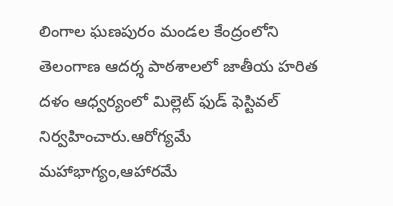లింగాల ఘణపురం మండల కేంద్రంలోని తెలంగాణ ఆదర్శ పాఠశాలలో జాతీయ హరిత దళం ఆధ్వర్యంలో మిల్లెట్ ఫుడ్ ఫెస్టివల్ నిర్వహించారు.ఆరోగ్యమే మహాభాగ్యం,ఆహారమే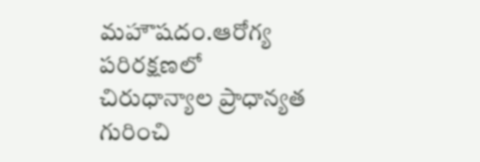మహౌషదం.ఆరోగ్య పరిరక్షణలో చిరుధాన్యాల ప్రాధాన్యత గురించి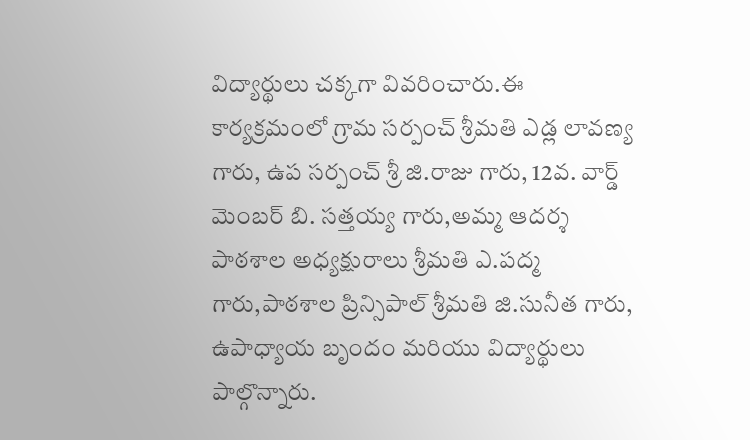విద్యార్థులు చక్కగా వివరించారు.ఈ కార్యక్రమంలో గ్రామ సర్పంచ్ శ్రీమతి ఎడ్ల లావణ్య గారు, ఉప సర్పంచ్ శ్రీ జి.రాజు గారు, 12వ. వార్డ్ మెంబర్ బి. సత్తయ్య గారు,అమ్మ ఆదర్శ పాఠశాల అధ్యక్షురాలు శ్రీమతి ఎ.పద్మ గారు,పాఠశాల ప్రిన్సిపాల్ శ్రీమతి జి.సునీత గారు, ఉపాధ్యాయ బృందం మరియు విద్యార్థులు పాల్గొన్నారు.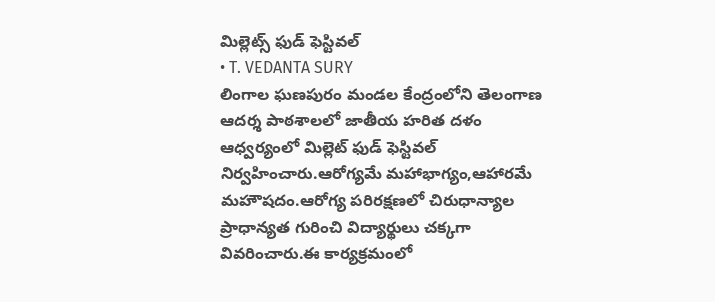మిల్లెట్స్ ఫుడ్ ఫెస్టివల్
• T. VEDANTA SURY
లింగాల ఘణపురం మండల కేంద్రంలోని తెలంగాణ ఆదర్శ పాఠశాలలో జాతీయ హరిత దళం ఆధ్వర్యంలో మిల్లెట్ ఫుడ్ ఫెస్టివల్ నిర్వహించారు.ఆరోగ్యమే మహాభాగ్యం,ఆహారమే మహౌషదం.ఆరోగ్య పరిరక్షణలో చిరుధాన్యాల ప్రాధాన్యత గురించి విద్యార్థులు చక్కగా వివరించారు.ఈ కార్యక్రమంలో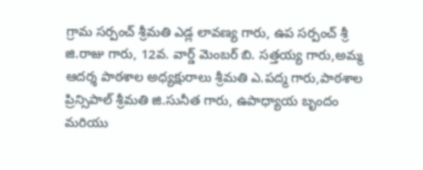గ్రామ సర్పంచ్ శ్రీమతి ఎడ్ల లావణ్య గారు, ఉప సర్పంచ్ శ్రీ జి.రాజు గారు, 12వ. వార్డ్ మెంబర్ బి. సత్తయ్య గారు,అమ్మ ఆదర్శ పాఠశాల అధ్యక్షురాలు శ్రీమతి ఎ.పద్మ గారు,పాఠశాల ప్రిన్సిపాల్ శ్రీమతి జి.సునీత గారు, ఉపాధ్యాయ బృందం మరియు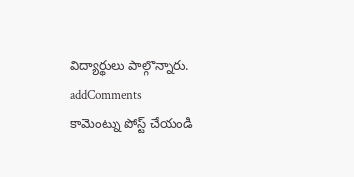విద్యార్థులు పాల్గొన్నారు.
addComments
కామెంట్ను పోస్ట్ చేయండి